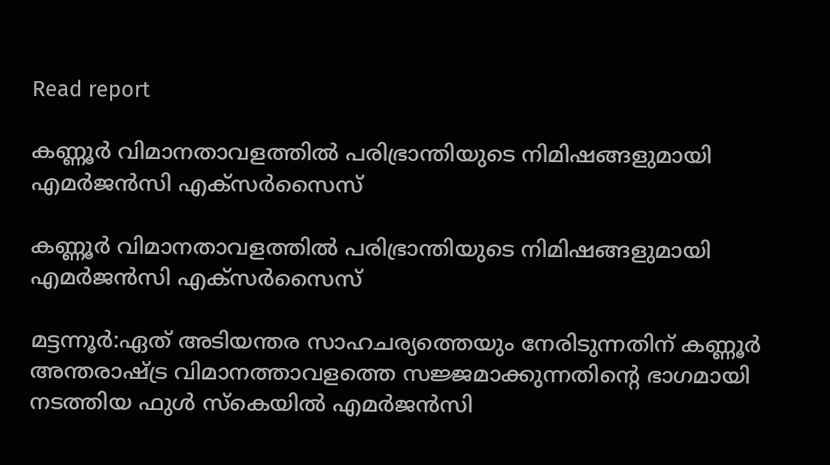Read report

കണ്ണൂര്‍ വിമാനതാവളത്തിൽ പരിഭ്രാന്തിയുടെ നിമിഷങ്ങളുമായി എമര്‍ജന്‍സി എക്‌സര്‍സൈസ്

കണ്ണൂര്‍ വിമാനതാവളത്തിൽ പരിഭ്രാന്തിയുടെ നിമിഷങ്ങളുമായി എമര്‍ജന്‍സി എക്‌സര്‍സൈസ്

മട്ടന്നൂർ:ഏത് അടിയന്തര സാഹചര്യത്തെയും നേരിടുന്നതിന് കണ്ണൂര്‍ അന്തരാഷ്ട്ര വിമാനത്താവളത്തെ സജ്ജമാക്കുന്നതിന്റെ ഭാഗമായി നടത്തിയ ഫുള്‍ സ്‌കെയില്‍ എമര്‍ജന്‍സി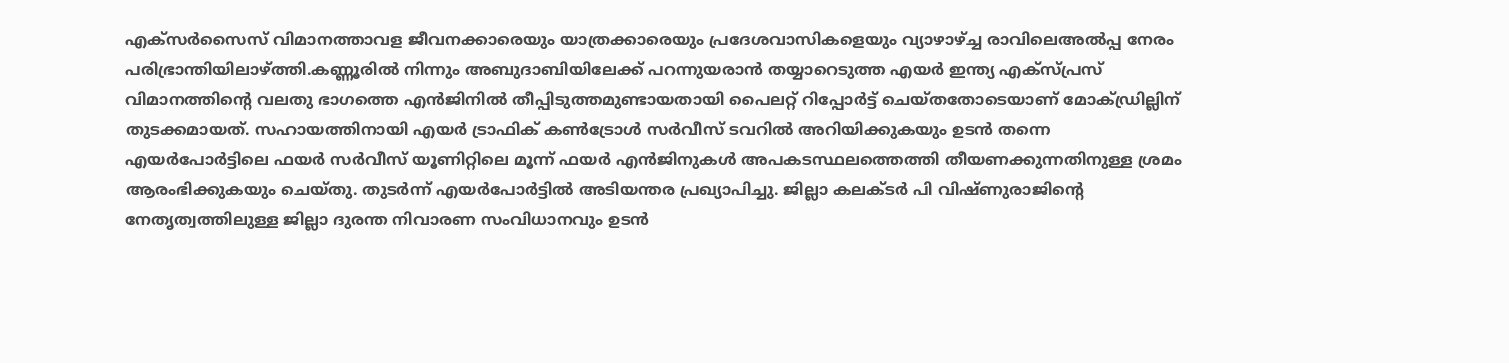എക്‌സര്‍സൈസ് വിമാനത്താവള ജീവനക്കാരെയും യാത്രക്കാരെയും പ്രദേശവാസികളെയും വ്യാഴാഴ്ച്ച രാവിലെഅൽപ്പ നേരം പരിഭ്രാന്തിയിലാഴ്ത്തി.കണ്ണൂരില്‍ നിന്നും അബുദാബിയിലേക്ക് പറന്നുയരാന്‍ തയ്യാറെടുത്ത എയര്‍ ഇന്ത്യ എക്‌സ്പ്രസ് വിമാനത്തിന്റെ വലതു ഭാഗത്തെ എന്‍ജിനില്‍ തീപ്പിടുത്തമുണ്ടായതായി പൈലറ്റ് റിപ്പോര്‍ട്ട് ചെയ്തതോടെയാണ് മോക്ഡ്രില്ലിന് തുടക്കമായത്. സഹായത്തിനായി എയര്‍ ട്രാഫിക് കണ്‍ട്രോള്‍ സര്‍വീസ് ടവറില്‍ അറിയിക്കുകയും ഉടന്‍ തന്നെ എയര്‍പോര്‍ട്ടിലെ ഫയര്‍ സര്‍വീസ് യൂണിറ്റിലെ മൂന്ന് ഫയര്‍ എന്‍ജിനുകള്‍ അപകടസ്ഥലത്തെത്തി തീയണക്കുന്നതിനുള്ള ശ്രമം ആരംഭിക്കുകയും ചെയ്തു. തുടര്‍ന്ന് എയര്‍പോര്‍ട്ടില്‍ അടിയന്തര പ്രഖ്യാപിച്ചു. ജില്ലാ കലക്ടര്‍ പി വിഷ്ണുരാജിന്റെ നേതൃത്വത്തിലുള്ള ജില്ലാ ദുരന്ത നിവാരണ സംവിധാനവും ഉടന്‍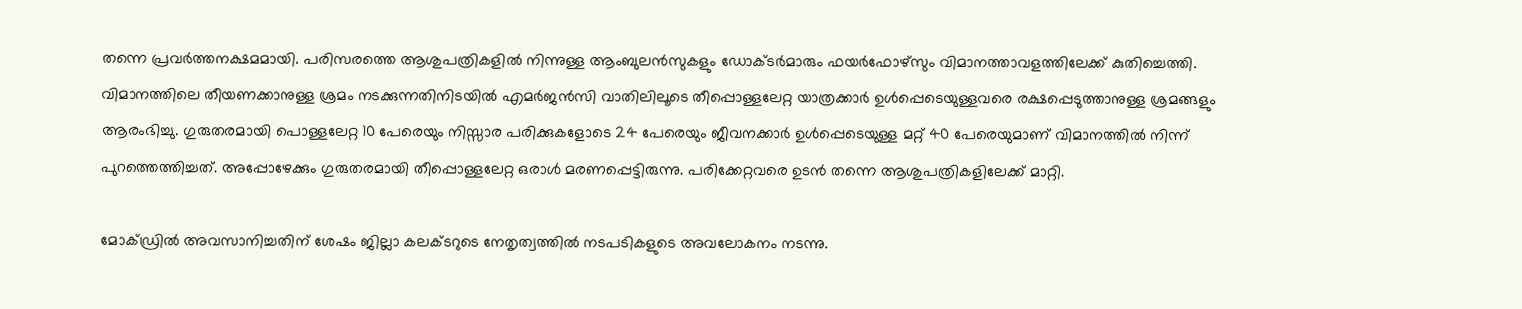തന്നെ പ്രവര്‍ത്തനക്ഷമമായി. പരിസരത്തെ ആശുപത്രികളില്‍ നിന്നുള്ള ആംബുലന്‍സുകളും ഡോക്ടര്‍മാരും ഫയര്‍ഫോഴ്‌സും വിമാനത്താവളത്തിലേക്ക് കുതിച്ചെത്തി.
വിമാനത്തിലെ തീയണക്കാനുള്ള ശ്രമം നടക്കുന്നതിനിടയില്‍ എമര്‍ജന്‍സി വാതിലിലൂടെ തീപ്പൊള്ളലേറ്റ യാത്രക്കാര്‍ ഉള്‍പ്പെടെയുള്ളവരെ രക്ഷപ്പെടുത്താനുള്ള ശ്രമങ്ങളും ആരംഭിച്ചു. ഗുരുതരമായി പൊള്ളലേറ്റ 10 പേരെയും നിസ്സാര പരിക്കുകളോടെ 24 പേരെയും ജീവനക്കാര്‍ ഉള്‍പ്പെടെയുള്ള മറ്റ് 40 പേരെയുമാണ് വിമാനത്തില്‍ നിന്ന് പുറത്തെത്തിച്ചത്. അപ്പോഴേക്കും ഗുരുതരമായി തീപ്പൊള്ളലേറ്റ ഒരാള്‍ മരണപ്പെട്ടിരുന്നു. പരിക്കേറ്റവരെ ഉടന്‍ തന്നെ ആശുപത്രികളിലേക്ക് മാറ്റി.

മോക്ഡ്രില്‍ അവസാനിച്ചതിന് ശേഷം ജില്ലാ കലക്ടറുടെ നേതൃത്വത്തില്‍ നടപടികളുടെ അവലോകനം നടന്നു.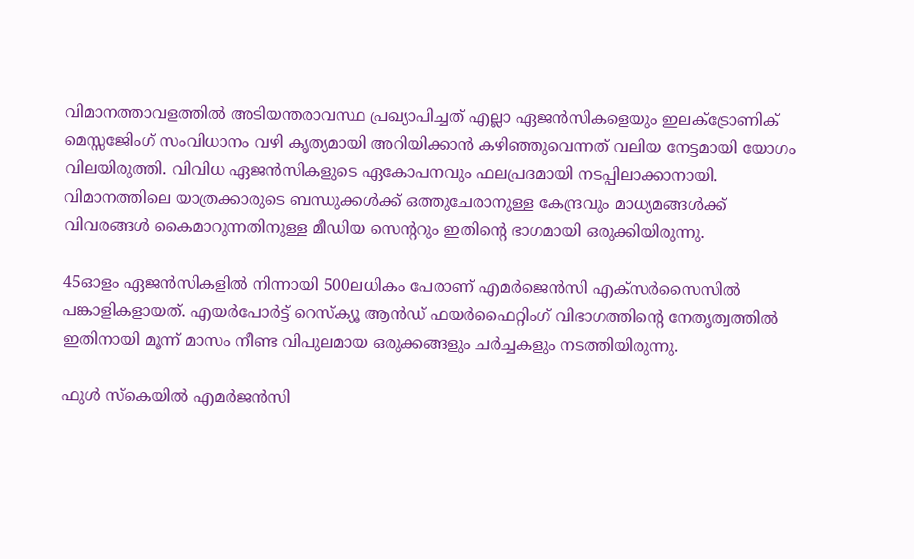വിമാനത്താവളത്തില്‍ അടിയന്തരാവസ്ഥ പ്രഖ്യാപിച്ചത് എല്ലാ ഏജന്‍സികളെയും ഇലക്ട്രോണിക് മെസ്സജേിംഗ് സംവിധാനം വഴി കൃത്യമായി അറിയിക്കാന്‍ കഴിഞ്ഞുവെന്നത് വലിയ നേട്ടമായി യോഗം വിലയിരുത്തി. വിവിധ ഏജന്‍സികളുടെ ഏകോപനവും ഫലപ്രദമായി നടപ്പിലാക്കാനായി. വിമാനത്തിലെ യാത്രക്കാരുടെ ബന്ധുക്കള്‍ക്ക് ഒത്തുചേരാനുള്ള കേന്ദ്രവും മാധ്യമങ്ങള്‍ക്ക് വിവരങ്ങള്‍ കൈമാറുന്നതിനുള്ള മീഡിയ സെന്ററും ഇതിന്റെ ഭാഗമായി ഒരുക്കിയിരുന്നു.

45ഓളം ഏജന്‍സികളില്‍ നിന്നായി 500ലധികം പേരാണ് എമര്‍ജെന്‍സി എക്‌സര്‍സൈസില്‍ പങ്കാളികളായത്. എയര്‍പോര്‍ട്ട് റെസ്‌ക്യൂ ആന്‍ഡ് ഫയര്‍ഫൈറ്റിംഗ് വിഭാഗത്തിന്റെ നേതൃത്വത്തില്‍ ഇതിനായി മൂന്ന് മാസം നീണ്ട വിപുലമായ ഒരുക്കങ്ങളും ചര്‍ച്ചകളും നടത്തിയിരുന്നു.

ഫുള്‍ സ്‌കെയില്‍ എമര്‍ജന്‍സി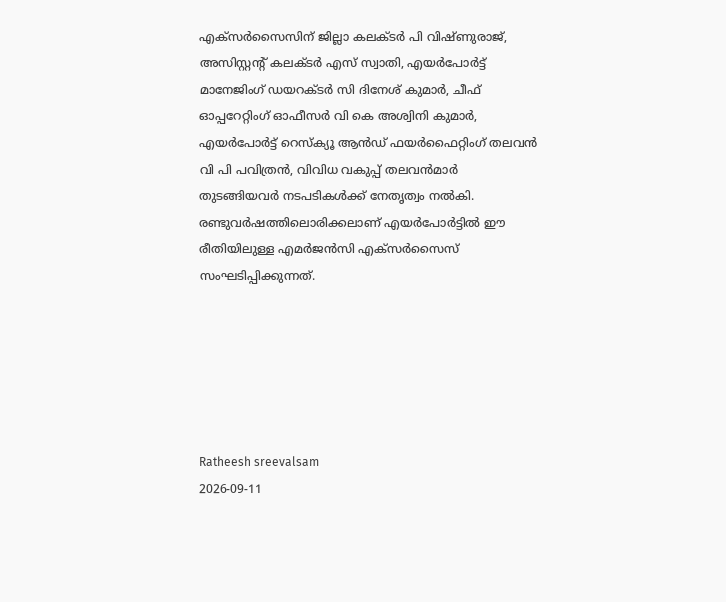എക്സര്‍സൈസിന് ജില്ലാ കലക്ടര്‍ പി വിഷ്ണുരാജ്, അസിസ്റ്റന്റ് കലക്ടര്‍ എസ് സ്വാതി, എയര്‍പോര്‍ട്ട് മാനേജിംഗ് ഡയറക്ടര്‍ സി ദിനേശ് കുമാര്‍, ചീഫ് ഓപ്പറേറ്റിംഗ് ഓഫീസര്‍ വി കെ അശ്വിനി കുമാര്‍, എയര്‍പോര്‍ട്ട് റെസ്‌ക്യൂ ആന്‍ഡ് ഫയര്‍ഫൈറ്റിംഗ് തലവന്‍ വി പി പവിത്രന്‍, വിവിധ വകുപ്പ് തലവന്‍മാര്‍ തുടങ്ങിയവര്‍ നടപടികള്‍ക്ക് നേതൃത്വം നല്‍കി. രണ്ടുവര്‍ഷത്തിലൊരിക്കലാണ് എയര്‍പോര്‍ട്ടില്‍ ഈ രീതിയിലുള്ള എമര്‍ജന്‍സി എക്‌സര്‍സൈസ് സംഘടിപ്പിക്കുന്നത്.






Ratheesh sreevalsam
2026-09-11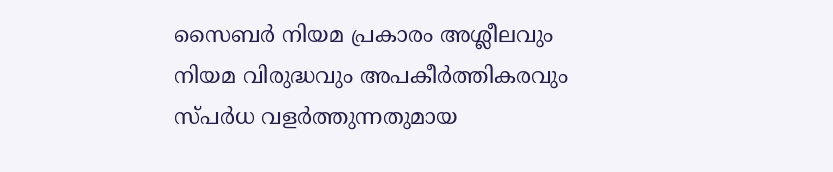സൈബര്‍ നിയമ പ്രകാരം അശ്ലീലവും നിയമ വിരുദ്ധവും അപകീര്‍ത്തികരവും സ്പര്‍ധ വളര്‍ത്തുന്നതുമായ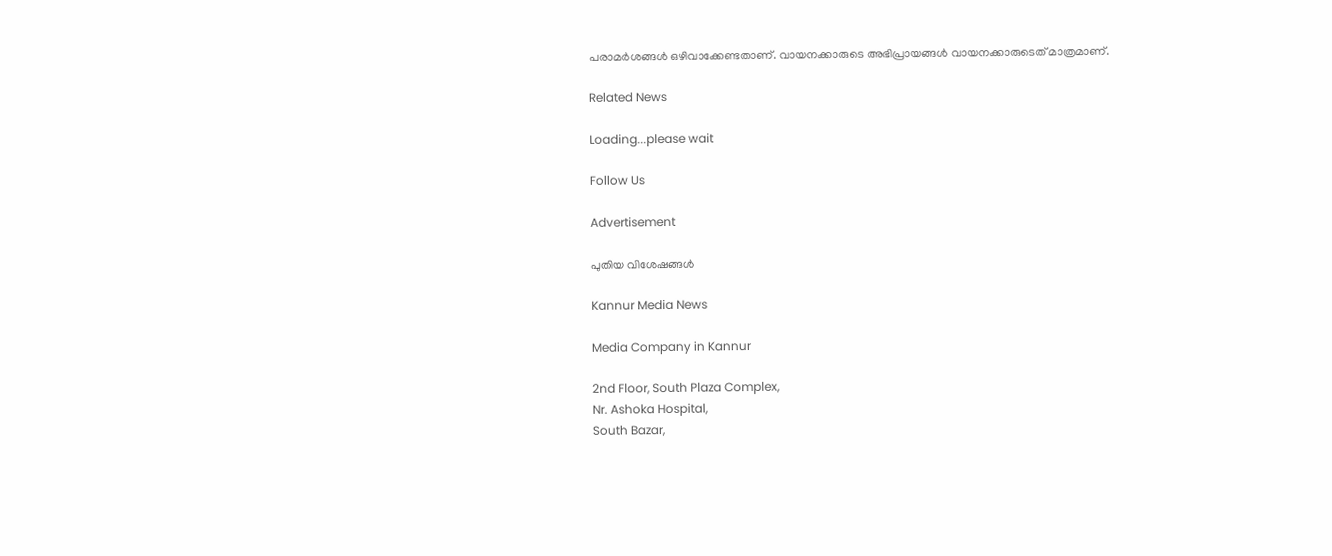പരാമര്‍ശങ്ങള്‍ ഒഴിവാക്കേണ്ടതാണ്. വായനക്കാരുടെ അഭിപ്രായങ്ങള്‍ വായനക്കാരുടെത് മാത്രമാണ്.

Related News

Loading...please wait

Follow Us

Advertisement

പുതിയ വിശേഷങ്ങൾ

Kannur Media News

Media Company in Kannur

2nd Floor, South Plaza Complex,
Nr. Ashoka Hospital,
South Bazar,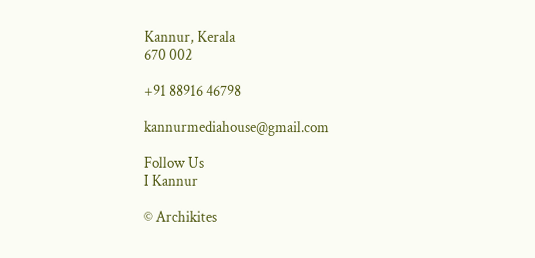Kannur, Kerala
670 002

+91 88916 46798

kannurmediahouse@gmail.com

Follow Us
I Kannur

© Archikites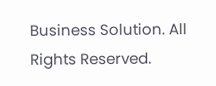Business Solution. All Rights Reserved.